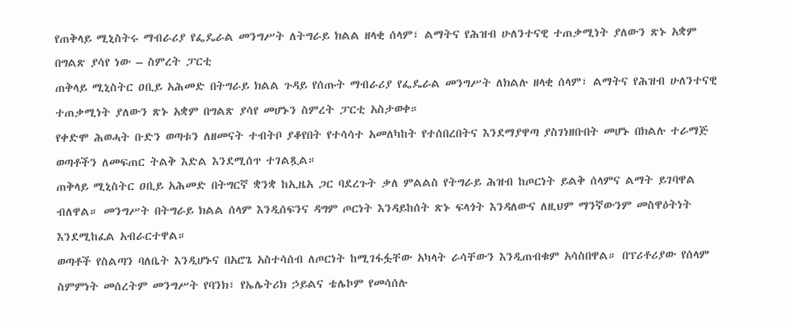የጠቅላይ ሚኒስትሩ ማብራሪያ የፌዴራል መንግሥት ለትግራይ ክልል ዘላቂ ሰላም፣ ልማትና የሕዝብ ሁለንተናዊ ተጠቃሚነት ያለውን ጽኑ አቋም በግልጽ ያሳየ ነው – ስምረት ፓርቲ
ጠቅላይ ሚኒስትር ዐቢይ አሕመድ በትግራይ ክልል ጉዳይ የሰጡት ማብራሪያ የፌዴራል መንግሥት ለክልሉ ዘላቂ ሰላም፣ ልማትና የሕዝብ ሁለንተናዊ ተጠቃሚነት ያለውን ጽኑ አቋም በግልጽ ያሳየ መሆኑን ስምረት ፓርቲ አስታወቀ።
የቀድሞ ሕወሓት ቡድን ወጣቱን ለዘመናት ተብትቦ ያቆየበት የተሳሳተ አመለካከት የተሰበረበትና እንደማያዋጣ ያስገነዘቡበት መሆኑ በክልሉ ተራማጅ ወጣቶችን ለመፍጠር ትልቅ እድል እንደሚሰጥ ተገልጿል።
ጠቅላይ ሚኒስትር ዐቢይ አሕመድ በትግርኛ ቋንቋ ከኢዜአ ጋር ባደረጉት ቃለ ምልልስ የትግራይ ሕዝብ ከጦርነት ይልቅ ሰላምና ልማት ይገባዋል ብለዋል። መንግሥት በትግራይ ክልል ሰላም እንዲሰፍንና ዳግም ጦርነት እንዳይከሰት ጽኑ ፍላጎት እንዳለውና ለዚህም ማንኛውንም መስዋዕትነት እንደሚከፈል አብራርተዋል።
ወጣቶች የስልጣን ባለቤት እንዲሆኑና በአሮጌ አስተሳሰብ ለጦርነት ከሚገፋፏቸው አካላት ራሳቸውን እንዲጠብቁም አሳስበዋል። በፕሪቶሪያው የሰላም ስምምነት መሰረትም መንግሥት የባንክ፣ የኤሌትሪክ ኃይልና ቴሌኮም የመሳሰሉ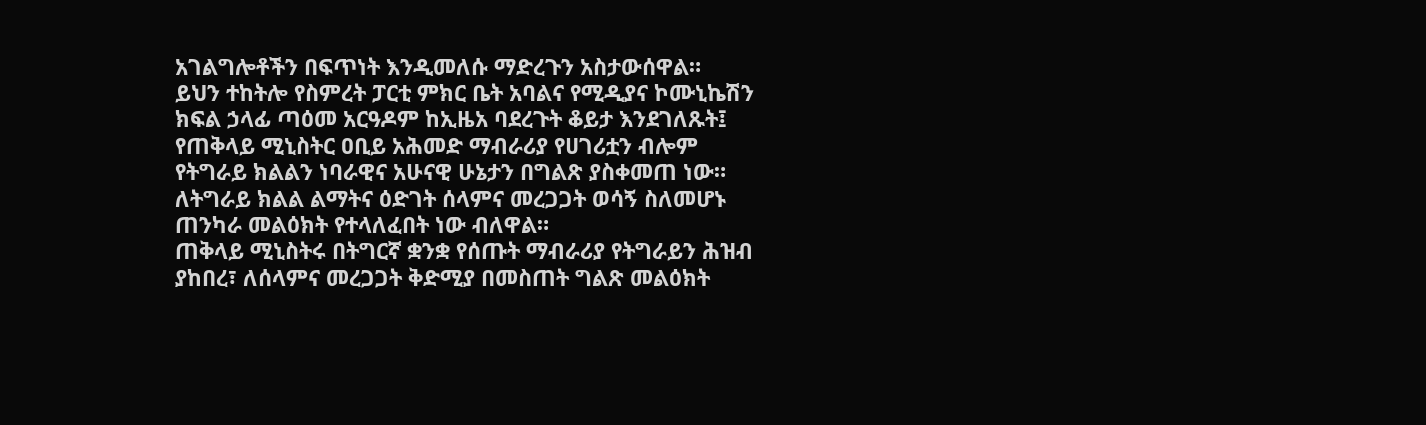አገልግሎቶችን በፍጥነት እንዲመለሱ ማድረጉን አስታውሰዋል።
ይህን ተከትሎ የስምረት ፓርቲ ምክር ቤት አባልና የሚዲያና ኮሙኒኬሽን ክፍል ኃላፊ ጣዕመ አርዓዶም ከኢዜአ ባደረጉት ቆይታ እንደገለጹት፤ የጠቅላይ ሚኒስትር ዐቢይ አሕመድ ማብራሪያ የሀገሪቷን ብሎም የትግራይ ክልልን ነባራዊና አሁናዊ ሁኔታን በግልጽ ያስቀመጠ ነው። ለትግራይ ክልል ልማትና ዕድገት ሰላምና መረጋጋት ወሳኝ ስለመሆኑ ጠንካራ መልዕክት የተላለፈበት ነው ብለዋል።
ጠቅላይ ሚኒስትሩ በትግርኛ ቋንቋ የሰጡት ማብራሪያ የትግራይን ሕዝብ ያከበረ፣ ለሰላምና መረጋጋት ቅድሚያ በመስጠት ግልጽ መልዕክት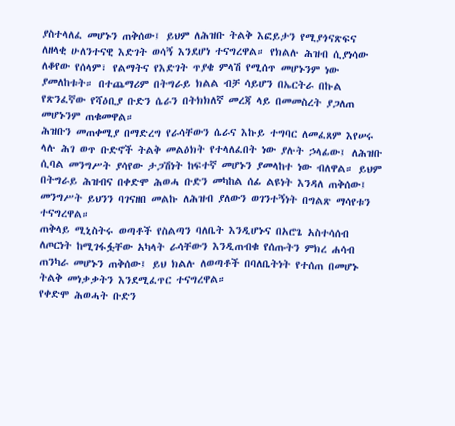ያስተላለፈ መሆኑን ጠቅሰው፤ ይህም ለሕዝቡ ትልቅ እፎይታን የሚያጎናጽፍና ለዘላቂ ሁለንተናዊ እድገት ወሳኝ እንደሆነ ተናግረዋል። የክልሉ ሕዝብ ሲያነሳው ለቆየው የሰላም፣ የልማትና የእድገት ጥያቄ ምላሽ የሚሰጥ መሆኑንም ነው ያመለከቱት። በተጨማሪም በትግራይ ክልል ብቻ ሳይሆን በኤርትራ በኩል የጽንፈኛው የሻዕቢያ ቡድን ሴራን በትክክለኛ መረጃ ላይ በመመስረት ያጋለጠ መሆኑንም ጠቁመዋል።
ሕዝቡን መጠቀሚያ በማድረግ የራሳቸውን ሴራና እኩይ ተግባር ለመፈጸም እየሠሩ ላሉ ሕገ ወጥ ቡድኖች ትልቅ መልዕክት የተላለፈበት ነው ያሉት ኃላፊው፤ ለሕዝቡ ሲባል መንግሥት ያሳየው ታጋሽነት ከፍተኛ መሆኑን ያመላከተ ነው ብለዋል። ይህም በትግራይ ሕዝብና በቀድሞ ሕወሓ ቡድን መካከል ሰፊ ልዩነት እንዳለ ጠቅሰው፤ መንግሥት ይህንን ባገናዘበ መልኩ ለሕዝብ ያለውን ወገንተኝነት በግልጽ ማሳየቱን ተናግረዋል።
ጠቅላይ ሚኒስትሩ ወጣቶች የስልጣን ባለቤት እንዲሆኑና በአሮጌ አስተሳሰብ ለጦርነት ከሚገፋፏቸው አካላት ራሳቸውን እንዲጠብቁ የሰጡትን ምክረ ሐሳብ ጠንካራ መሆኑን ጠቅሰው፤ ይህ ክልሉ ለወጣቶች በባለቤትነት የተሰጠ በመሆኑ ትልቅ መነቃቃትን እንደሚፈጥር ተናግረዋል።
የቀድሞ ሕወሓት ቡድን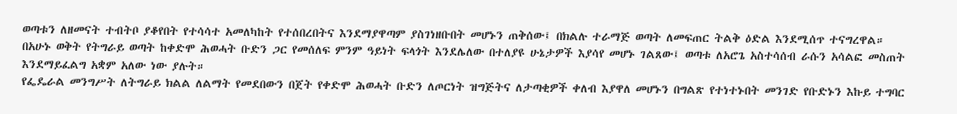ወጣቱን ለዘመናት ተብትቦ ያቆየበት የተሳሳተ አመለካከት የተሰበረበትና እንደማያዋጣም ያስገነዘቡበት መሆኑን ጠቅሰው፤ በክልሉ ተራማጅ ወጣት ለመፍጠር ትልቅ ዕድል እንደሚሰጥ ተናግረዋል።
በአሁኑ ወቅት የትግራይ ወጣት ከቀድሞ ሕወሓት ቡድን ጋር የመሰለፍ ምንም ዓይነት ፍላጎት እንደሌለው በተለያዩ ሁኔታዎች እያሳየ መሆኑ ገልጸው፤ ወጣቱ ለአሮጌ አስተሳሰብ ራሱን አሳልፎ መስጠት እንደማይፈልግ አቋም አለው ነው ያሉት።
የፌዴራል መንግሥት ለትግራይ ክልል ለልማት የመደበውን በጀት የቀድሞ ሕወሓት ቡድን ለጦርነት ዝግጅትና ለታጣቂዎች ቀለብ እያዋለ መሆኑን በግልጽ የተነተኑበት መንገድ የቡድኑን እኩይ ተግባር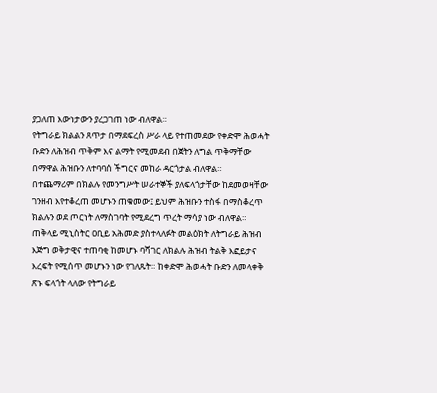ያጋለጠ እውነታውን ያረጋገጠ ነው ብለዋል።
የትግራይ ክልልን ጸጥታ በማደፍረስ ሥራ ላይ የተጠመደው የቀድሞ ሕወሓት ቡድን ለሕዝብ ጥቅም እና ልማት የሚመደብ በጀትን ለግል ጥቅማቸው በማዋል ሕዝቡን ለተባባሰ ችግርና መከራ ዳርጎታል ብለዋል።
በተጨማሪም በክልሉ የመንግሥት ሠራተኞች ያለፍላጎታቸው ከደመወዛቸው ገንዘብ እየተቆረጠ መሆኑን ጠቁመው፤ ይህም ሕዝቡን ተስፋ በማስቆረጥ ክልሉን ወደ ጦርነት ለማስገባት የሚደረግ ጥረት ማሳያ ነው ብለዋል።
ጠቅላይ ሚኒስትር ዐቢይ አሕመድ ያስተላለፉት መልዕክት ለትግራይ ሕዝብ እጅግ ወቅታዊና ተጠባቂ ከመሆኑ ባሻገር ለክልሉ ሕዝብ ትልቅ እፎይታና እረፍት የሚሰጥ መሆኑን ነው የገለጹት። ከቀድሞ ሕወሓት ቡድን ለመላቀቅ ጽኑ ፍላጎት ላለው የትግራይ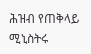ሕዝብ የጠቅላይ ሚኒስትሩ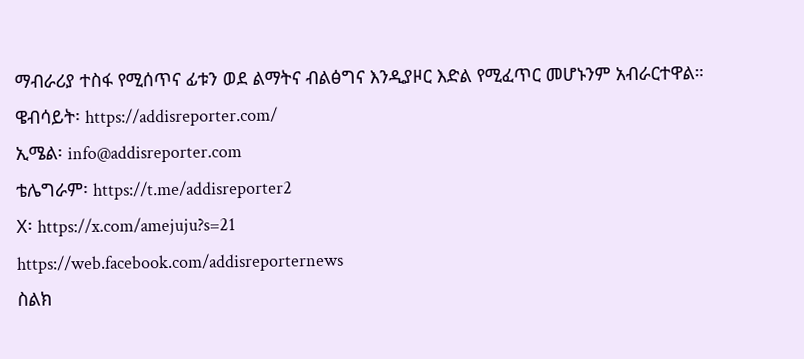ማብራሪያ ተስፋ የሚሰጥና ፊቱን ወደ ልማትና ብልፅግና እንዲያዞር እድል የሚፈጥር መሆኑንም አብራርተዋል።
ዌብሳይት፡ https://addisreporter.com/
ኢሜል፡ info@addisreporter.com
ቴሌግራም፡ https://t.me/addisreporter2
X፡ https://x.com/amejuju?s=21
https://web.facebook.com/addisreporternews
ስልክ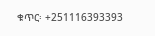ቁጥር፡ +251116393393